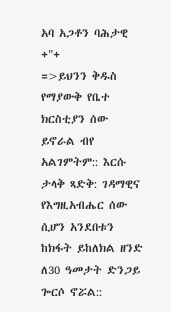አባ አጋቶን ባሕታዊ +"+
=>ይህንን ቅዱስ የማያውቅ የቤተ ክርስቲያን ሰው ይኖራል ብየ አልገምትም:: እርሱ ታላቅ ጻድቅ: ገዳማዊና የእግዚአብሔር ሰው ሲሆን አንደበቱን ከክፋት ይከለክል ዘንድ ለ30 ዓመታት ድንጋይ ጐርሶ ኖሯል::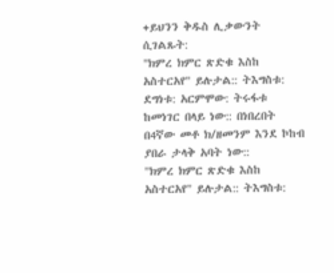+ይህንን ቅዱስ ሊቃውንት ሲገልጹት:
"ክምረ ክምር ጽድቁ እስከ አስተርአየ" ይሉታል:: ትእግስቱ: ደግነቱ: አርምሞው: ትሩፋቱ ከመነገር በላይ ነው:: በነበረበት በ4ኛው መቶ ክ/ዘመንም እንደ ኮከብ ያበራ ታላቅ አባት ነው::
"ክምረ ክምር ጽድቁ እስከ አስተርአየ" ይሉታል:: ትእግስቱ: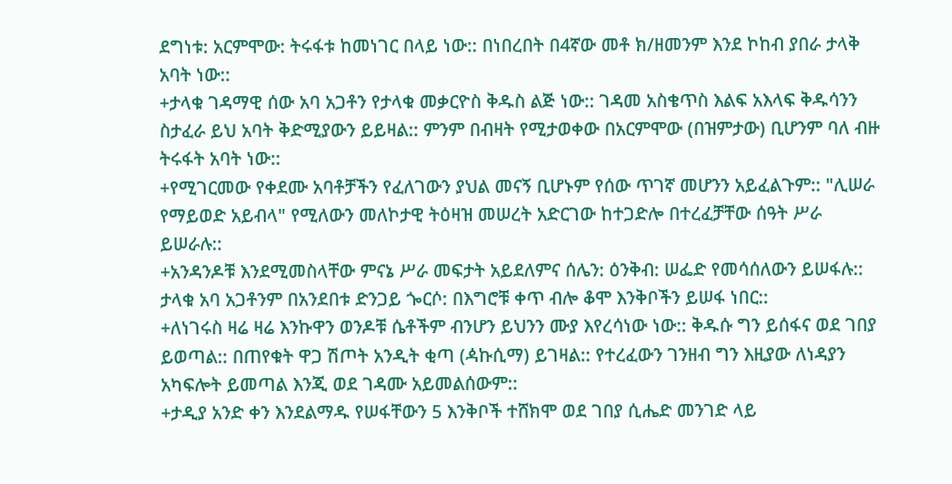ደግነቱ: አርምሞው: ትሩፋቱ ከመነገር በላይ ነው:: በነበረበት በ4ኛው መቶ ክ/ዘመንም እንደ ኮከብ ያበራ ታላቅ አባት ነው::
+ታላቁ ገዳማዊ ሰው አባ አጋቶን የታላቁ መቃርዮስ ቅዱስ ልጅ ነው:: ገዳመ አስቄጥስ እልፍ አእላፍ ቅዱሳንን ስታፈራ ይህ አባት ቅድሚያውን ይይዛል:: ምንም በብዛት የሚታወቀው በአርምሞው (በዝምታው) ቢሆንም ባለ ብዙ ትሩፋት አባት ነው::
+የሚገርመው የቀደሙ አባቶቻችን የፈለገውን ያህል መናኝ ቢሆኑም የሰው ጥገኛ መሆንን አይፈልጉም:: "ሊሠራ የማይወድ አይብላ" የሚለውን መለኮታዊ ትዕዛዝ መሠረት አድርገው ከተጋድሎ በተረፈቻቸው ሰዓት ሥራ ይሠራሉ::
+አንዳንዶቹ እንደሚመስላቸው ምናኔ ሥራ መፍታት አይደለምና ሰሌን: ዕንቅብ: ሠፌድ የመሳሰለውን ይሠፋሉ:: ታላቁ አባ አጋቶንም በአንደበቱ ድንጋይ ጐርሶ: በእግሮቹ ቀጥ ብሎ ቆሞ እንቅቦችን ይሠፋ ነበር::
+ለነገሩስ ዛሬ ዛሬ እንኩዋን ወንዶቹ ሴቶችም ብንሆን ይህንን ሙያ እየረሳነው ነው:: ቅዱሱ ግን ይሰፋና ወደ ገበያ ይወጣል:: በጠየቁት ዋጋ ሽጦት አንዲት ቂጣ (ዻኩሲማ) ይገዛል:: የተረፈውን ገንዘብ ግን እዚያው ለነዳያን አካፍሎት ይመጣል እንጂ ወደ ገዳሙ አይመልሰውም::
+ታዲያ አንድ ቀን እንደልማዱ የሠፋቸውን 5 እንቅቦች ተሸክሞ ወደ ገበያ ሲሔድ መንገድ ላይ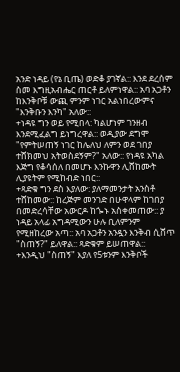አንድ ነዳይ (የኔ ቢጤ) ወድቆ ያገኛል:: እንደ ደረሰም ስመ እግዚአብሔር ጠርቶ ይለምነዋል:: አባ አጋቶን ከእንቅቦቹ ውጪ ምንም ነገር አልነበረውምና "እንቅቡን እንካ" አለው::
+ነዳዩ ግን ወይ የሚበላ: ካልሆነም ገንዘብ እንደሚፈልግ ይነግረዋል:: ወዲያው ደግሞ "የምትሠጠኝ ነገር ከሌለህ ለምን ወደ ገበያ ተሸክመህ አትወስደኝም?" አለው:: የነዳዩ አካል እጅግ የቆሳሰለ በመሆኑ እንኩዋን ሊሸከሙት ሊያዩትም የሚከብድ ነበር::
+ጻድቁ ግን ደስ እያለው: ያለማመንታት አንስቶ ተሸከመው:: ከረጅም መንገድ በሁዋላም ከገበያ በመድረሳቸው አውርዶ ከጐኑ አስቀመጠው:: ያ ነዳይ አላፊ አግዳሚውን ሁሉ ቢለምንም የሚዘከረው አጣ:: አባ አጋቶን አንዷን እንቅብ ሲሸጥ "ስጠኝ?" ይለዋል:: ጻድቁም ይሠጠዋል::
+እንዲህ "ስጠኝ" እያለ የ5ቱንም እንቅቦች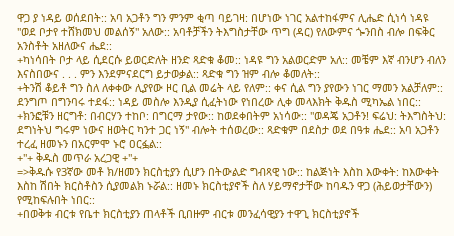ዋጋ ያ ነዳይ ወሰደበት:: አባ አጋቶን ግን ምንም ቂጣ ባይገዛ: በሆነው ነገር አልተከፋምና ሊሔድ ሲነሳ ነዳዩ "ወደ ቦታየ ተሸክመህ መልሰኝ" አለው:: አባቶቻችን ትእግስታቸው ጥግ (ዳር) የለውምና ጐንበስ ብሎ በፍቅር አንስቶት አዘለውና ሔደ::
+ካነሳበት ቦታ ላይ ሲደርሱ ይወርድለት ዘንድ ጻድቁ ቆመ:: ነዳዩ ግን አልወርድም አለ:: መቼም እኛ ብንሆን ብለን እናስበውና . . . ምን እንደምናደርግ ይታወቃል:: ጻድቁ ግን ዝም ብሎ ቆመለት::
+ትንሽ ቆይቶ ግን ስለ ለቀቀው ሊያየው ዞር ቢል መሬት ላይ የለም:: ቀና ሲል ግን ያየውን ነገር ማመን አልቻለም:: ደንግጦ በግንባሩ ተደፋ:: ነዳይ መስሎ እንዲያ ሲፈትነው የነበረው ሊቀ መላእክት ቅዱስ ሚካኤል ነበር::
+ክንፎቹን ዘርግቶ: በብርሃን ተከቦ: በግርማ ታየው:: ከወደቀበትም አነሳው:: "ወዳጄ አጋቶን! ፍሬህ: ትእግስትህ: ደግነትህ ግሩም ነውና ዘወትር ካንተ ጋር ነኝ" ብሎት ተሰወረው:: ጻድቁም በደስታ ወደ በዓቱ ሔደ:: አባ አጋቶን ተረፈ ዘመኑን በአርምሞ ኑሮ ዐርፏል::
+"+ ቅዱስ መጥራ አረጋዊ +"+
=>ቅዱሱ የ3ኛው መቶ ክ/ዘመን ክርስቲያን ሲሆን በትውልድ ግብጻዊ ነው:: ከልጅነት እስከ እውቀት: ከእውቀት እስከ ሽበት ክርስቶስን ሲያመልክ ኑሯል:: ዘመኑ ክርስቲያኖች ስለ ሃይማኖታቸው ከባዱን ዋጋ (ሕይወታቸውን) የሚከፍሉበት ነበር::
+በወቅቱ ብርቱ የቤተ ክርስቲያን ጠላቶች ቢበዙም ብርቱ መንፈሳዊያን ተዋጊ ክርስቲያኖች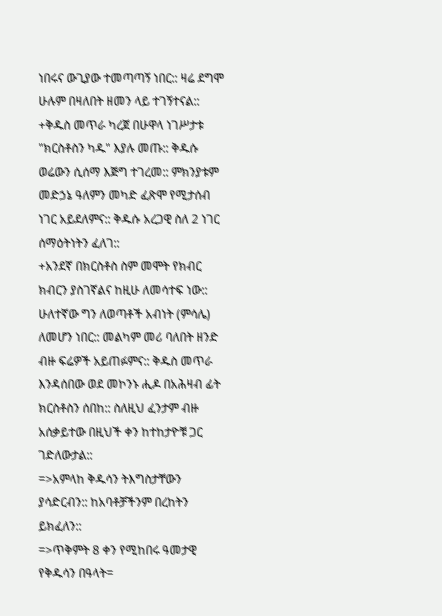ነበሩና ውጊያው ተመጣጣኝ ነበር:: ዛሬ ደግሞ ሁሉም በዛለበት ዘመን ላይ ተገኝተናል::
+ቅዱስ መጥራ ካረጀ በሁዋላ ነገሥታቱ "ክርስቶስን ካዱ" እያሉ መጡ:: ቅዱሱ ወሬውን ሲሰማ እጅግ ተገረመ:: ምክንያቱም መድኃኔ ዓለምን መካድ ፈጽሞ የሚታሰብ ነገር አይደለምና:: ቅዱሱ አረጋዊ ስለ 2 ነገር ሰማዕትነትን ፈለገ::
+አንደኛ በክርስቶስ ስም መሞት የክብር ክብርን ያስገኛልና ከዚሁ ለመሳተፍ ነው:: ሁለተኛው ግን ለወጣቶች አብነት (ምሳሌ) ለመሆን ነበር:: መልካም መሪ ባለበት ዘንድ ብዙ ፍሬዎች አይጠፉምና:: ቅዱስ መጥራ እንዳሰበው ወደ መኮንኑ ሒዶ በአሕዛብ ፊት ክርስቶስን ሰበከ:: ስለዚህ ፈንታም ብዙ አሰቃይተው በዚህች ቀን ከተከታዮቹ ጋር ገድለውታል::
=>አምላከ ቅዱሳን ትእግስታቸውን ያሳድርብን:: ከአባቶቻችንም በረከትን ይክፈለን::
=>ጥቅምት 8 ቀን የሚከበሩ ዓመታዊ የቅዱሳን በዓላት=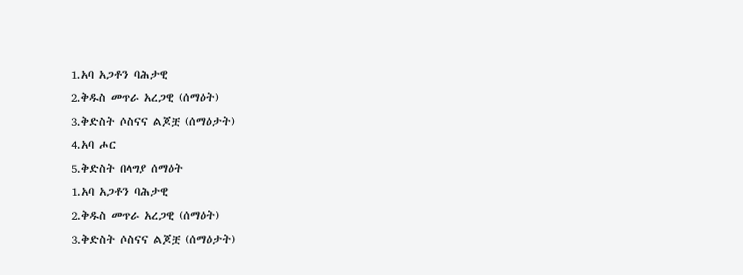1.አባ አጋቶን ባሕታዊ
2.ቅዱስ መጥራ አረጋዊ (ሰማዕት)
3.ቅድስት ሶስናና ልጆቿ (ሰማዕታት)
4.አባ ሖር
5.ቅድስት በላግያ ሰማዕት
1.አባ አጋቶን ባሕታዊ
2.ቅዱስ መጥራ አረጋዊ (ሰማዕት)
3.ቅድስት ሶስናና ልጆቿ (ሰማዕታት)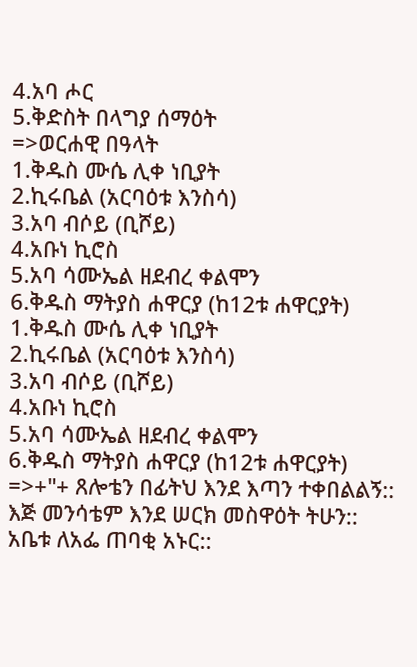4.አባ ሖር
5.ቅድስት በላግያ ሰማዕት
=>ወርሐዊ በዓላት
1.ቅዱስ ሙሴ ሊቀ ነቢያት
2.ኪሩቤል (አርባዕቱ እንስሳ)
3.አባ ብሶይ (ቢሾይ)
4.አቡነ ኪሮስ
5.አባ ሳሙኤል ዘደብረ ቀልሞን
6.ቅዱስ ማትያስ ሐዋርያ (ከ12ቱ ሐዋርያት)
1.ቅዱስ ሙሴ ሊቀ ነቢያት
2.ኪሩቤል (አርባዕቱ እንስሳ)
3.አባ ብሶይ (ቢሾይ)
4.አቡነ ኪሮስ
5.አባ ሳሙኤል ዘደብረ ቀልሞን
6.ቅዱስ ማትያስ ሐዋርያ (ከ12ቱ ሐዋርያት)
=>+"+ ጸሎቴን በፊትህ እንደ እጣን ተቀበልልኝ::
እጅ መንሳቴም እንደ ሠርክ መስዋዕት ትሁን::
አቤቱ ለአፌ ጠባቂ አኑር::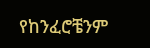የከንፈሮቼንም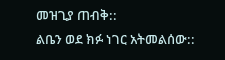መዝጊያ ጠብቅ::
ልቤን ወደ ክፉ ነገር አትመልሰው::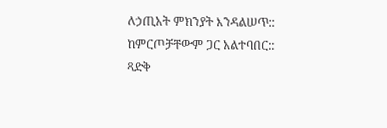ለኃጢአት ምክንያት እንዳልሠጥ::
ከምርጦቻቸውም ጋር አልተባበር::
ጻድቅ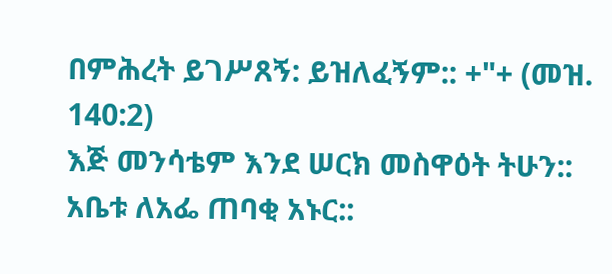በምሕረት ይገሥጸኝ: ይዝለፈኝም:: +"+ (መዝ. 140:2)
እጅ መንሳቴም እንደ ሠርክ መስዋዕት ትሁን::
አቤቱ ለአፌ ጠባቂ አኑር::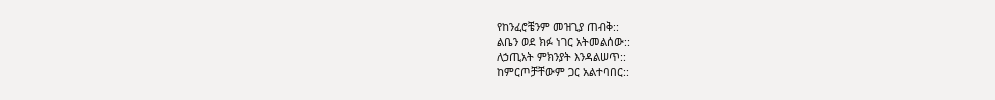የከንፈሮቼንም መዝጊያ ጠብቅ::
ልቤን ወደ ክፉ ነገር አትመልሰው::
ለኃጢአት ምክንያት እንዳልሠጥ::
ከምርጦቻቸውም ጋር አልተባበር::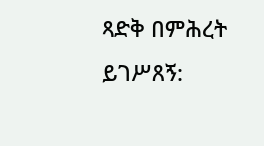ጻድቅ በምሕረት ይገሥጸኝ: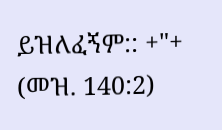ይዝለፈኝም:: +"+ (መዝ. 140:2)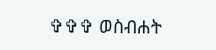✞✞✞ ወስብሐት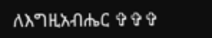ለእግዚአብሔር ✞✞✞